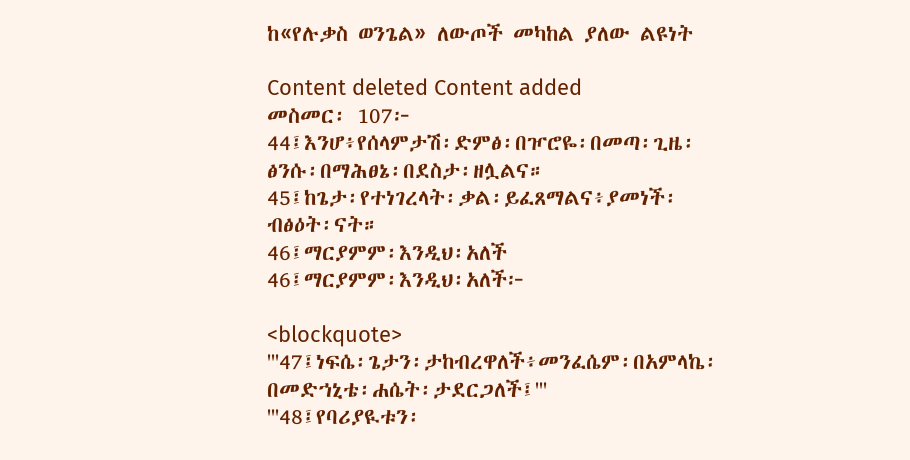ከ«የሉቃስ ወንጌል» ለውጦች መካከል ያለው ልዩነት

Content deleted Content added
መስመር፡ 107፦
44፤እንሆ፥የሰላምታሽ፡ድምፅ፡በዦሮዬ፡በመጣ፡ጊዜ፡ፅንሱ፡በማሕፀኔ፡በደስታ፡ዘሏልና።
45፤ከጌታ፡የተነገረላት፡ቃል፡ይፈጸማልና፥ያመነች፡ብፅዕት፡ናት።
46፤ማርያምም፡እንዲህ፡አለች
46፤ማርያምም፡እንዲህ፡አለች፦

<blockquote>
'''47፤ነፍሴ፡ጌታን፡ታከብረዋለች፥መንፈሴም፡በአምላኬ፡በመድኀኒቴ፡ሐሴት፡ታደርጋለች፤'''
'''48፤የባሪያዪቱን፡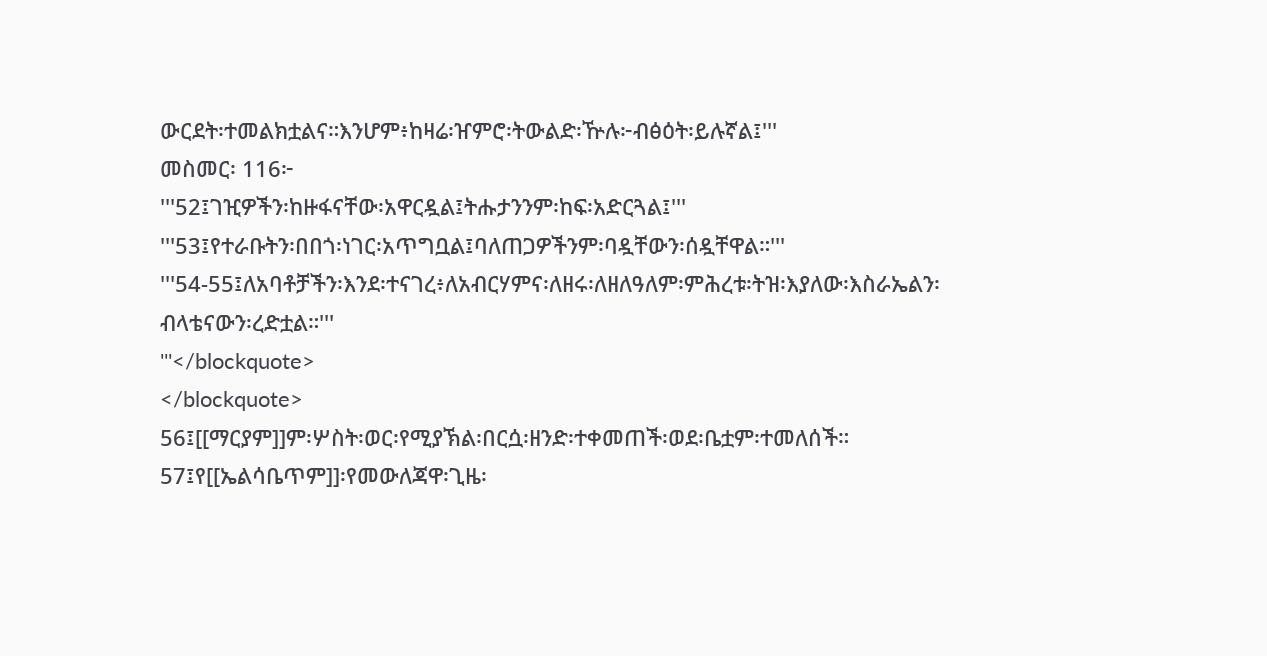ውርደት፡ተመልክቷልና።እንሆም፥ከዛሬ፡ዠምሮ፡ትውልድ፡ዅሉ፦ብፅዕት፡ይሉኛል፤'''
መስመር፡ 116፦
'''52፤ገዢዎችን፡ከዙፋናቸው፡አዋርዷል፤ትሑታንንም፡ከፍ፡አድርጓል፤'''
'''53፤የተራቡትን፡በበጎ፡ነገር፡አጥግቧል፤ባለጠጋዎችንም፡ባዷቸውን፡ሰዷቸዋል።'''
'''54-55፤ለአባቶቻችን፡እንደ፡ተናገረ፥ለአብርሃምና፡ለዘሩ፡ለዘለዓለም፡ምሕረቱ፡ትዝ፡እያለው፡እስራኤልን፡ብላቴናውን፡ረድቷል።'''
'''</blockquote>
</blockquote>
56፤[[ማርያም]]ም፡ሦስት፡ወር፡የሚያኽል፡በርሷ፡ዘንድ፡ተቀመጠች፡ወደ፡ቤቷም፡ተመለሰች።
57፤የ[[ኤልሳቤጥም]]፡የመውለጃዋ፡ጊዜ፡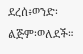ደረሰ፥ወንድ፡ልጅም፡ወለደች።